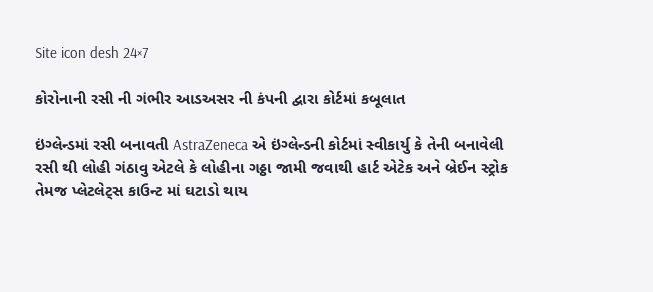Site icon desh 24×7

કોરોનાની રસી ની ગંભીર આડઅસર ની કંપની દ્વારા કોર્ટમાં કબૂલાત

ઇંગ્લેન્ડમાં રસી બનાવતી AstraZeneca એ ઇંગ્લેન્ડની કોર્ટમાં સ્વીકાર્યુ કે તેની બનાવેલી રસી થી લોહી ગંઠાવુ એટલે કે લોહીના ગઠ્ઠા જામી જવાથી હાર્ટ એટેક અને બ્રેઈન સ્ટ્રોક તેમજ પ્લેટલેટ્સ કાઉન્ટ માં ઘટાડો થાય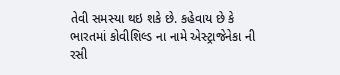તેવી સમસ્યા થઇ શકે છે. કહેવાય છે કે ભારતમાં કોવીશિલ્ડ ના નામે એસ્ટ્રાજેનેકા ની રસી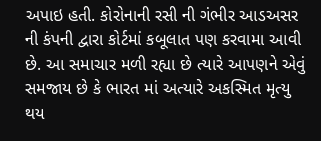અપાઇ હતી. કોરોનાની રસી ની ગંભીર આડઅસર ની કંપની દ્વારા કોર્ટમાં કબૂલાત પણ કરવામા આવી છે. આ સમાચાર મળી રહ્યા છે ત્યારે આપણને એવું સમજાય છે કે ભારત માં અત્યારે અકસ્મિત મૃત્યુ થય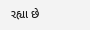રહ્યા છે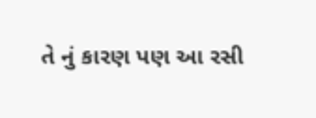તે નું કારણ પણ આ રસી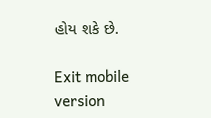હોય શકે છે.

Exit mobile version